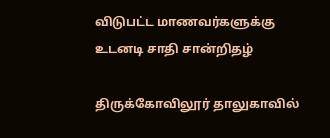விடுபட்ட மாணவர்களுக்கு உடனடி சாதி சான்றிதழ்

திருக்கோவிலூர் தாலுகாவில்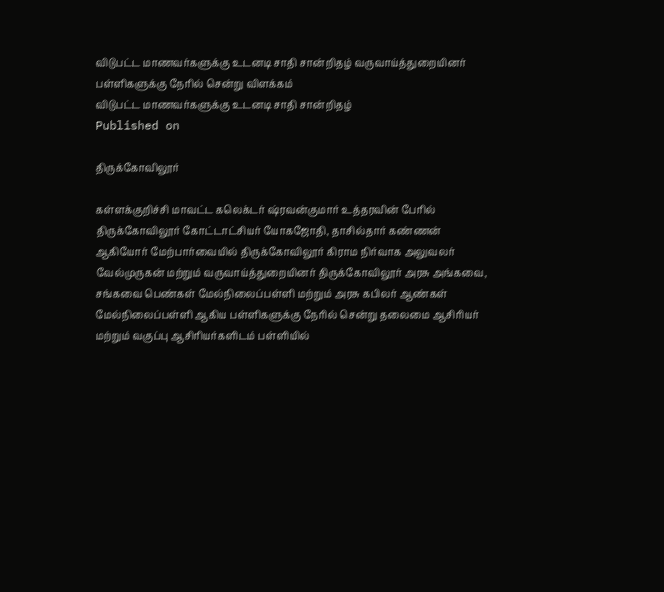விடுபட்ட மாணவர்களுக்கு உடனடி சாதி சான்றிதழ் வருவாய்த்துறையினர் பள்ளிகளுக்கு நேரில் சென்று விளக்கம்
விடுபட்ட மாணவர்களுக்கு உடனடி சாதி சான்றிதழ்
Published on

திருக்கோவிலூர்

கள்ளக்குறிச்சி மாவட்ட கலெக்டர் ஷ்ரவன்குமார் உத்தரவின் பேரில் திருக்கோவிலூர் கோட்டாட்சியர் யோகஜோதி, தாசில்தார் கண்ணன் ஆகியோர் மேற்பார்வையில் திருக்கோவிலூர் கிராம நிர்வாக அலுவலர் வேல்முருகன் மற்றும் வருவாய்த்துறையினர் திருக்கோவிலூர் அரசு அங்கவை, சங்கவை பெண்கள் மேல்நிலைப்பள்ளி மற்றும் அரசு கபிலர் ஆண்கள் மேல்நிலைப்பள்ளி ஆகிய பள்ளிகளுக்கு நேரில் சென்று தலைமை ஆசிரியர் மற்றும் வகுப்பு ஆசிரியர்களிடம் பள்ளியில்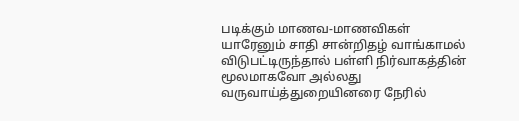படிக்கும் மாணவ-மாணவிகள் யாரேனும் சாதி சான்றிதழ் வாங்காமல் விடுபட்டிருந்தால் பள்ளி நிர்வாகத்தின் மூலமாகவோ அல்லது வருவாய்த்துறையினரை நேரில்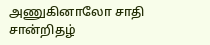அணுகினாலோ சாதி சான்றிதழ்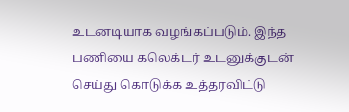உடனடியாக வழங்கப்படும். இந்த பணியை கலெக்டர் உடனுக்குடன் செய்து கொடுக்க உத்தரவிட்டு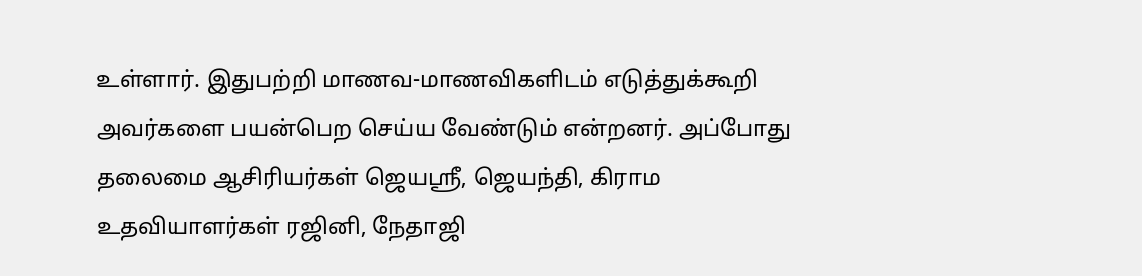உள்ளார். இதுபற்றி மாணவ-மாணவிகளிடம் எடுத்துக்கூறி அவர்களை பயன்பெற செய்ய வேண்டும் என்றனர். அப்போது தலைமை ஆசிரியர்கள் ஜெயஸ்ரீ, ஜெயந்தி, கிராம உதவியாளர்கள் ரஜினி, நேதாஜி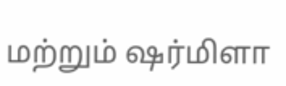மற்றும் ஷர்மிளா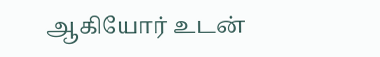ஆகியோர் உடன்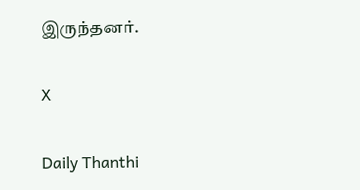இருந்தனர்.

X

Daily Thanthi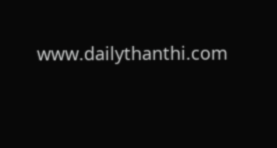www.dailythanthi.com